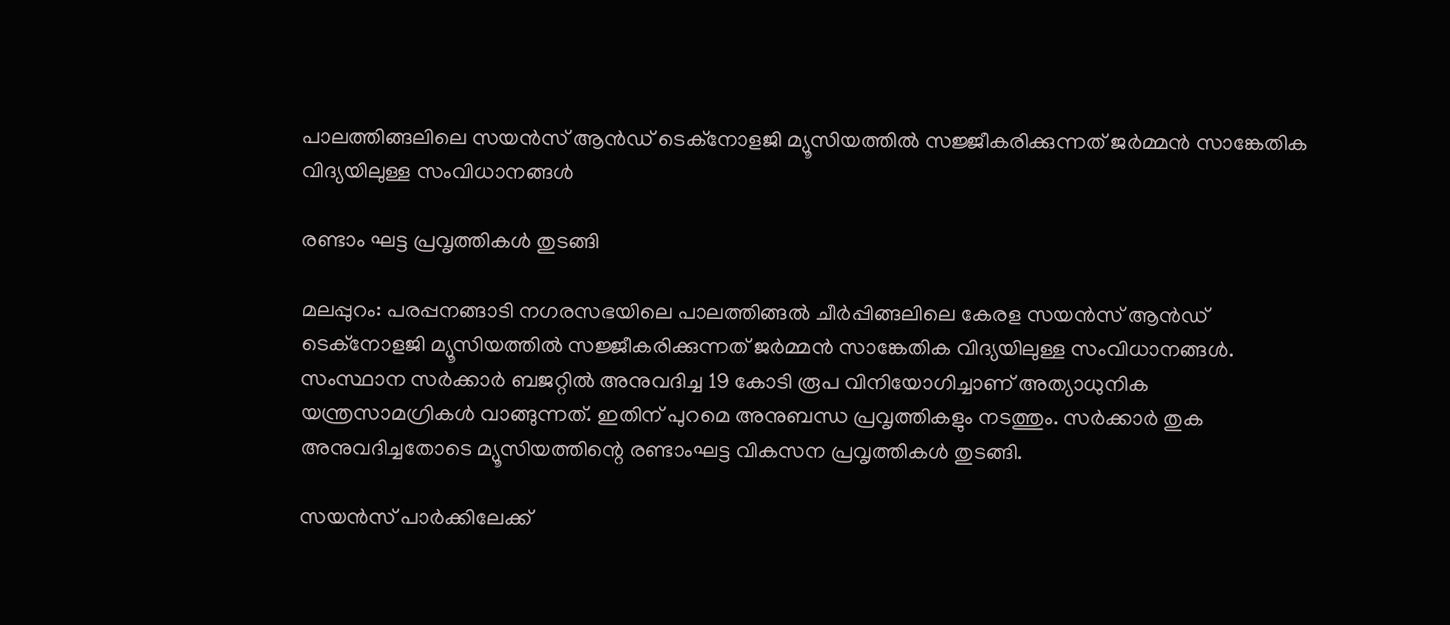പാലത്തിങ്ങലിലെ സയന്‍സ് ആന്‍ഡ് ടെക്നോളജി മ്യൂസിയത്തില്‍ സജ്ജീകരിക്കുന്നത് ജര്‍മ്മന്‍ സാങ്കേതിക വിദ്യയിലുള്ള സംവിധാനങ്ങള്‍

രണ്ടാം ഘട്ട പ്രവൃത്തികള്‍ തുടങ്ങി

മലപ്പുറം: പരപ്പനങ്ങാടി നഗരസഭയിലെ പാലത്തിങ്ങല്‍ ചീര്‍പ്പിങ്ങലിലെ കേരള സയന്‍സ് ആന്‍ഡ് ടെക്നോളജി മ്യൂസിയത്തില്‍ സജ്ജീകരിക്കുന്നത് ജര്‍മ്മന്‍ സാങ്കേതിക വിദ്യയിലുള്ള സംവിധാനങ്ങള്‍. സംസ്ഥാന സര്‍ക്കാര്‍ ബജറ്റില്‍ അനുവദിച്ച 19 കോടി രൂപ വിനിയോഗിച്ചാണ് അത്യാധുനിക യന്ത്രസാമഗ്രികള്‍ വാങ്ങുന്നത്. ഇതിന് പുറമെ അനുബന്ധ പ്രവൃത്തികളും നടത്തും. സര്‍ക്കാര്‍ തുക അനുവദിച്ചതോടെ മ്യൂസിയത്തിന്റെ രണ്ടാംഘട്ട വികസന പ്രവൃത്തികള്‍ തുടങ്ങി.

സയന്‍സ് പാര്‍ക്കിലേക്ക്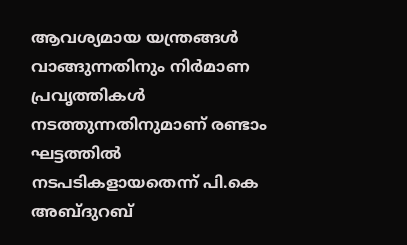ആവശ്യമായ യന്ത്രങ്ങള്‍ വാങ്ങുന്നതിനും നിര്‍മാണ പ്രവൃത്തികള്‍ നടത്തുന്നതിനുമാണ് രണ്ടാം ഘട്ടത്തില്‍ നടപടികളായതെന്ന് പി.കെ അബ്ദുറബ്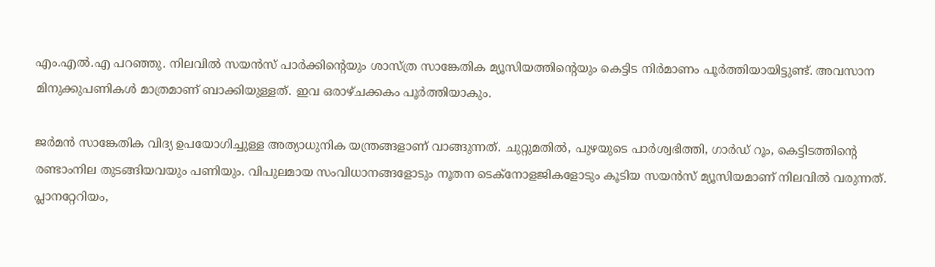എം.എല്‍.എ പറഞ്ഞു. നിലവില്‍ സയന്‍സ് പാര്‍ക്കിന്റെയും ശാസ്ത്ര സാങ്കേതിക മ്യൂസിയത്തിന്റെയും കെട്ടിട നിര്‍മാണം പൂര്‍ത്തിയായിട്ടുണ്ട്. അവസാന മിനുക്കുപണികള്‍ മാത്രമാണ് ബാക്കിയുള്ളത്. ഇവ ഒരാഴ്ചക്കകം പൂര്‍ത്തിയാകും.

ജര്‍മന്‍ സാങ്കേതിക വിദ്യ ഉപയോഗിച്ചുള്ള അത്യാധുനിക യന്ത്രങ്ങളാണ് വാങ്ങുന്നത്. ചുറ്റുമതില്‍, പുഴയുടെ പാര്‍ശ്വഭിത്തി, ഗാര്‍ഡ് റൂം, കെട്ടിടത്തിന്റെ രണ്ടാംനില തുടങ്ങിയവയും പണിയും. വിപുലമായ സംവിധാനങ്ങളോടും നൂതന ടെക്‌നോളജികളോടും കൂടിയ സയന്‍സ് മ്യൂസിയമാണ് നിലവില്‍ വരുന്നത്. പ്ലാനറ്റേറിയം,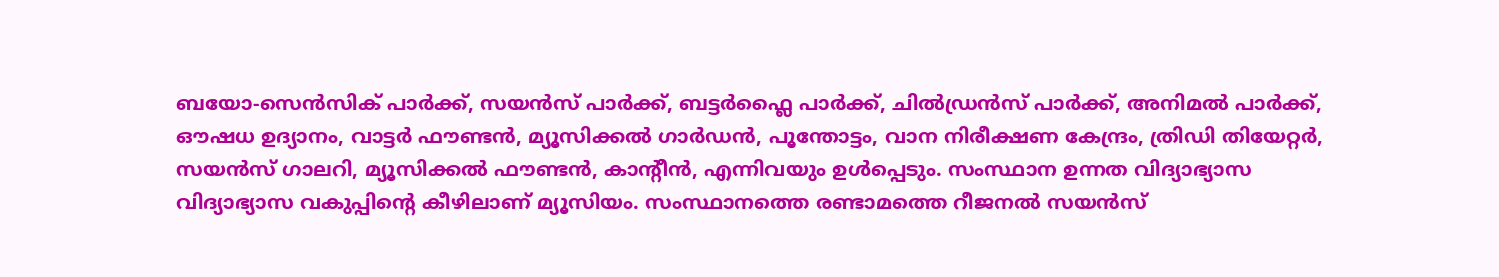ബയോ-സെന്‍സിക് പാര്‍ക്ക്, സയന്‍സ് പാര്‍ക്ക്, ബട്ടര്‍ഫ്ലൈ പാര്‍ക്ക്, ചില്‍ഡ്രന്‍സ് പാര്‍ക്ക്, അനിമല്‍ പാര്‍ക്ക്, ഔഷധ ഉദ്യാനം, വാട്ടര്‍ ഫൗണ്ടന്‍, മ്യൂസിക്കല്‍ ഗാര്‍ഡന്‍, പൂന്തോട്ടം, വാന നിരീക്ഷണ കേന്ദ്രം, ത്രിഡി തിയേറ്റര്‍, സയന്‍സ് ഗാലറി, മ്യൂസിക്കല്‍ ഫൗണ്ടന്‍, കാന്റീന്‍, എന്നിവയും ഉള്‍പ്പെടും. സംസ്ഥാന ഉന്നത വിദ്യാഭ്യാസ വിദ്യാഭ്യാസ വകുപ്പിന്റെ കീഴിലാണ് മ്യൂസിയം. സംസ്ഥാനത്തെ രണ്ടാമത്തെ റീജനല്‍ സയന്‍സ്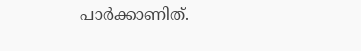പാര്‍ക്കാണിത്.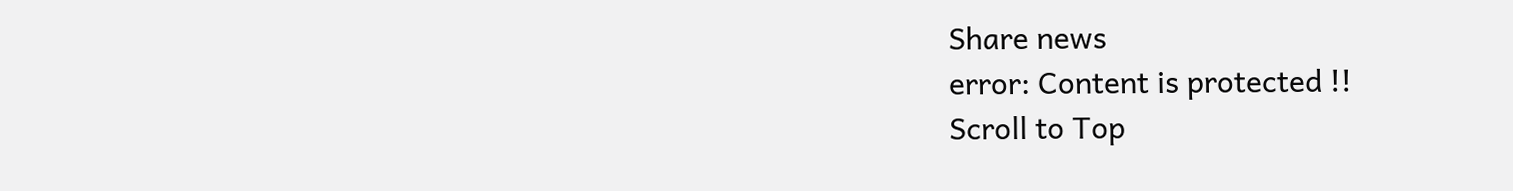Share news
error: Content is protected !!
Scroll to Top